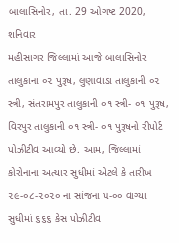બાલાસિનોર, તા. 29 ઓગષ્ટ 2020, શનિવાર
મહીસાગર જિલ્લામાં આજે બાલાસિનોર તાલુકાના ૦૨ પુરૂષ, લુણાવાડા તાલુકાની ૦૨ સ્ત્રી, સંતરામપુર તાલુકાની ૦૧ સ્ત્રી- ૦૧ પુરૂષ, વિરપુર તાલુકાની ૦૧ સ્ત્રી- ૦૧ પુરૂષનો રીપોર્ટ પોઝીટીવ આવ્યો છે. આમ, જિલ્લામાં કોરોનાના અત્યાર સુધીમાં એટલે કે તારીખ ૨૯-૦૮-૨૦૨૦ ના સાંજના ૫-૦૦ વાગ્યા સુધીમાં ૬૬૬ કેસ પોઝીટીવ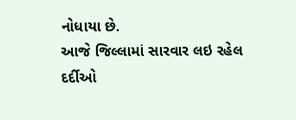નોધાયા છે.
આજે જિલ્લામાં સારવાર લઇ રહેલ દર્દીઓ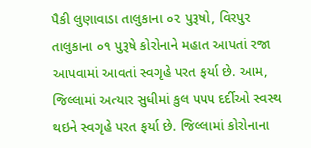પૈકી લુણાવાડા તાલુકાના ૦૨ પુરૂષો, વિરપુર તાલુકાના ૦૧ પુરૂષે કોરોનાને મહાત આપતાં રજા આપવામાં આવતાં સ્વગૃહે પરત ફર્યા છે. આમ, જિલ્લામાં અત્યાર સુધીમાં કુલ ૫૫૫ દર્દીઓ સ્વસ્થ થઇને સ્વગૃહે પરત ફર્યા છે. જિલ્લામાં કોરોનાના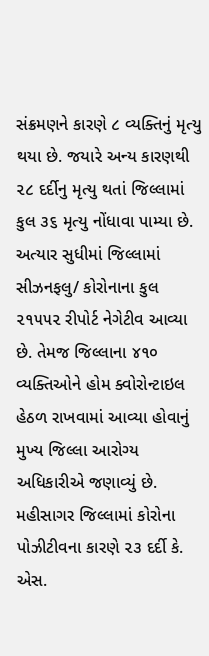સંક્રમણને કારણે ૮ વ્યક્તિનું મૃત્યુ થયા છે. જયારે અન્ય કારણથી ૨૮ દર્દીનુ મૃત્યુ થતાં જિલ્લામાં કુલ ૩૬ મૃત્યુ નોંધાવા પામ્યા છે. અત્યાર સુધીમાં જિલ્લામાં સીઝનફલુ/ કોરોનાના કુલ ૨૧૫૫૨ રીપોર્ટ નેગેટીવ આવ્યા છે. તેમજ જિલ્લાના ૪૧૦ વ્યક્તિઓને હોમ ક્વોરોન્ટાઇલ હેઠળ રાખવામાં આવ્યા હોવાનું મુખ્ય જિલ્લા આરોગ્ય અધિકારીએ જણાવ્યું છે.
મહીસાગર જિલ્લામાં કોરોના પોઝીટીવના કારણે ૨૩ દર્દી કે. એસ.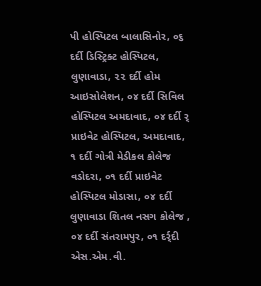પી હોસ્પિટલ બાલાસિનોર, ૦૬ દર્દી ડિસ્ટ્રિક્ટ હોસ્પિટલ, લુણાવાડા, ૨૨ દર્દી હોમ આઇસોલેશન, ૦૪ દર્દી સિવિલ હોસ્પિટલ અમદાવાદ, ૦૪ દર્દી ર્ પ્રાઇવેટ હોસ્પિટલ, અમદાવાદ, ૧ દર્દી ગોત્રી મેડીકલ કોલેજ વડોદરા, ૦૧ દર્દી પ્રાઇવેટ હોસ્પિટલ મોડાસા, ૦૪ દર્દી લુણાવાડા શિતલ નસગ કોલેજ , ૦૪ દર્દી સંતરામપુર, ૦૧ દર્ર્દી એસ.એમ.વી.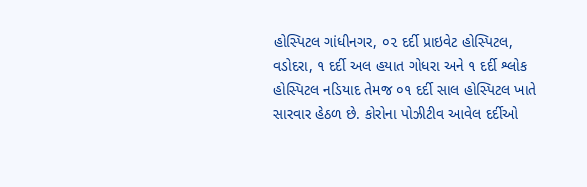હોસ્પિટલ ગાંધીનગર, ૦૨ દર્દી પ્રાઇવેટ હોસ્પિટલ, વડોદરા, ૧ દર્દી અલ હયાત ગોધરા અને ૧ દર્દી શ્લોક હોસ્પિટલ નડિયાદ તેમજ ૦૧ દર્દી સાલ હોસ્પિટલ ખાતે સારવાર હેઠળ છે. કોરોના પોઝીટીવ આવેલ દર્દીઓ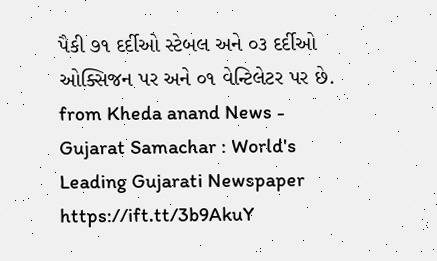પૈકી ૭૧ દર્દીઓ સ્ટેબલ અને ૦૩ દર્દીઓ ઓક્સિજન પર અને ૦૧ વેન્ટિલેટર પર છે.
from Kheda anand News - Gujarat Samachar : World's Leading Gujarati Newspaper https://ift.tt/3b9AkuY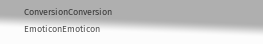ConversionConversion EmoticonEmoticon